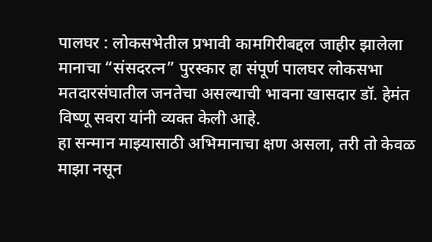पालघर : लोकसभेतील प्रभावी कामगिरीबद्दल जाहीर झालेला मानाचा “संसदरत्न” पुरस्कार हा संपूर्ण पालघर लोकसभा मतदारसंघातील जनतेचा असल्याची भावना खासदार डॉ. हेमंत विष्णू सवरा यांनी व्यक्त केली आहे.
हा सन्मान माझ्यासाठी अभिमानाचा क्षण असला, तरी तो केवळ माझा नसून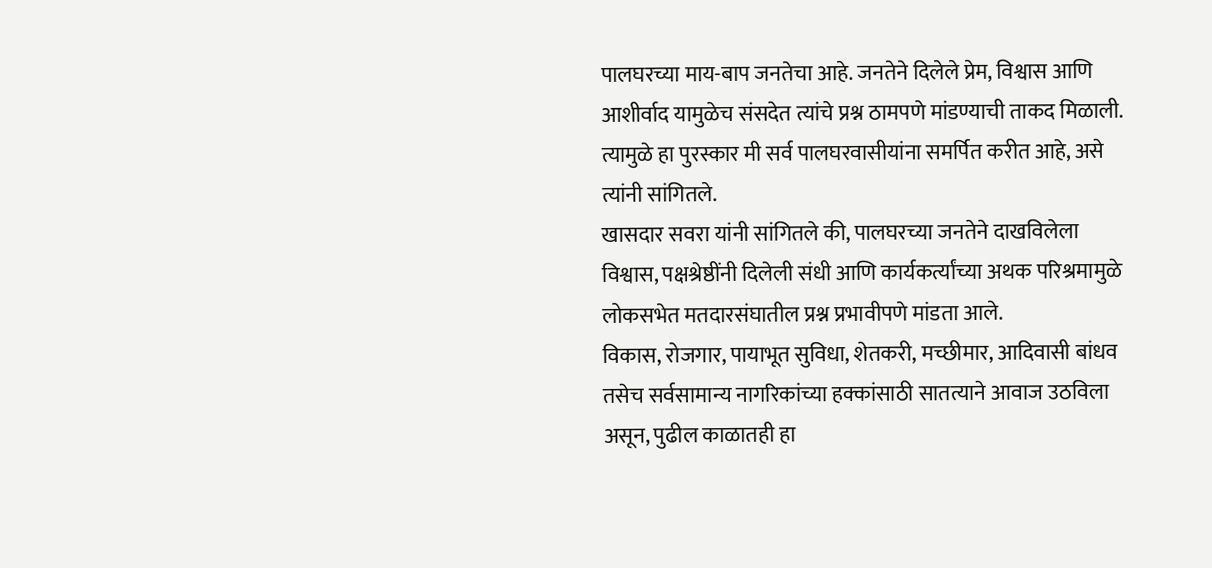पालघरच्या माय-बाप जनतेचा आहे. जनतेने दिलेले प्रेम, विश्वास आणि आशीर्वाद यामुळेच संसदेत त्यांचे प्रश्न ठामपणे मांडण्याची ताकद मिळाली. त्यामुळे हा पुरस्कार मी सर्व पालघरवासीयांना समर्पित करीत आहे, असे त्यांनी सांगितले.
खासदार सवरा यांनी सांगितले की, पालघरच्या जनतेने दाखविलेला विश्वास, पक्षश्रेष्ठींनी दिलेली संधी आणि कार्यकर्त्यांच्या अथक परिश्रमामुळे लोकसभेत मतदारसंघातील प्रश्न प्रभावीपणे मांडता आले.
विकास, रोजगार, पायाभूत सुविधा, शेतकरी, मच्छीमार, आदिवासी बांधव तसेच सर्वसामान्य नागरिकांच्या हक्कांसाठी सातत्याने आवाज उठविला असून, पुढील काळातही हा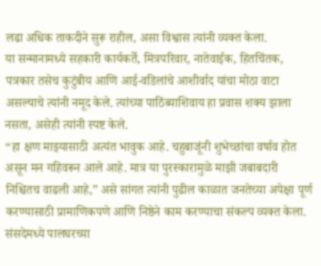लढा अधिक ताकदीने सुरू राहील, असा विश्वास त्यांनी व्यक्त केला.
या सन्मानामध्ये सहकारी कार्यकर्ते, मित्रपरिवार, नातेवाईक, हितचिंतक, पत्रकार तसेच कुटुंबीय आणि आई-वडिलांचे आशीर्वाद यांचा मोठा वाटा असल्याचे त्यांनी नमूद केले. त्यांच्या पाठिंब्याशिवाय हा प्रवास शक्य झाला नसता, असेही त्यांनी स्पष्ट केले.
“हा क्षण माझ्यासाठी अत्यंत भावुक आहे. चहुबाजूंनी शुभेच्छांचा वर्षाव होत असून मन गहिवरून आले आहे. मात्र या पुरस्कारामुळे माझी जबाबदारी निश्चितच वाढली आहे,” असे सांगत त्यांनी पुढील काळात जनतेच्या अपेक्षा पूर्ण करण्यासाठी प्रामाणिकपणे आणि निष्ठेने काम करण्याचा संकल्प व्यक्त केला. संसदेमध्ये पालघरच्या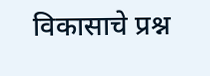विकासाचे प्रश्न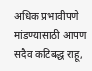अधिक प्रभावीपणे मांडण्यासाठी आपण सदैव कटिबद्ध राहू,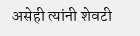असेही त्यांनी शेवटी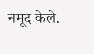नमूद केले.